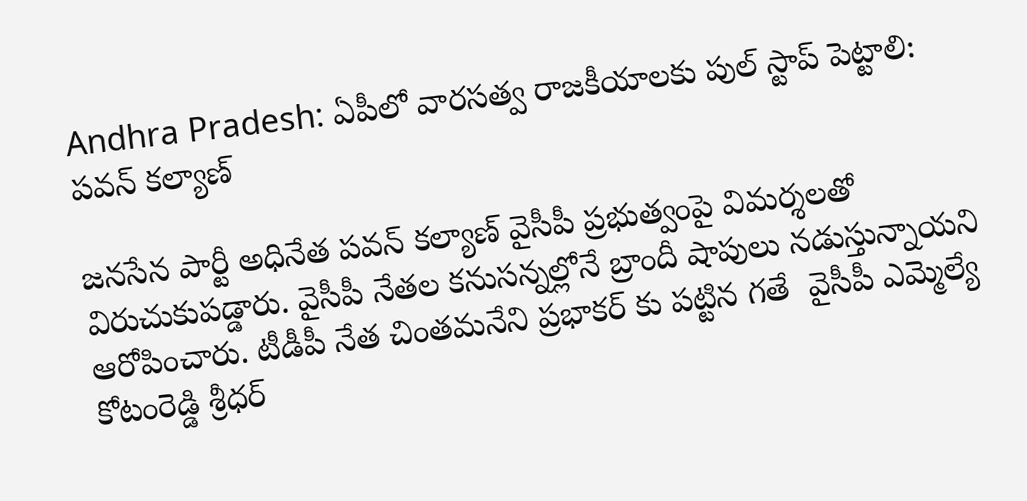Andhra Pradesh: ఏపీలో వారసత్వ రాజకీయాలకు పుల్ స్టాప్ పెట్టాలి: పవన్ కల్యాణ్

జనసేన పార్టీ అధినేత పవన్ కల్యాణ్ వైసీపీ ప్రభుత్వంపై విమర్శలతో విరుచుకుపడ్డారు. వైసీపీ నేతల కనుసన్నల్లోనే బ్రాందీ షాపులు నడుస్తున్నాయని ఆరోపించారు. టీడీపీ నేత చింతమనేని ప్రభాకర్ కు పట్టిన గతే  వైసీపీ ఎమ్మెల్యే కోటంరెడ్డి శ్రీధర్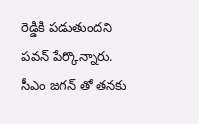రెడ్డికి పడుతుందని పవన్ పేర్కొన్నారు. సీఎం జగన్ తో తనకు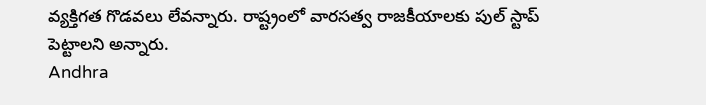వ్యక్తిగత గొడవలు లేవన్నారు. రాష్ట్రంలో వారసత్వ రాజకీయాలకు పుల్ స్టాప్ పెట్టాలని అన్నారు.
Andhra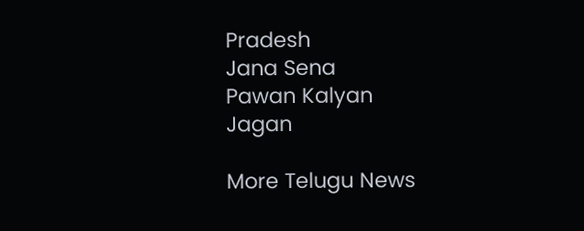Pradesh
Jana Sena
Pawan Kalyan
Jagan

More Telugu News